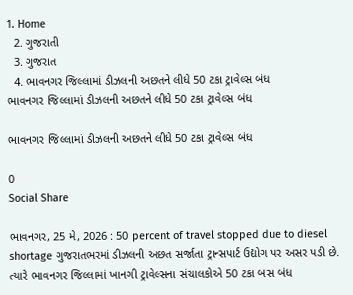1. Home
  2. ગુજરાતી
  3. ગુજરાત
  4. ભાવનગર જિલ્લામાં ડીઝલની અછતને લીધે 50 ટકા ટ્રાવેલ્સ બંધ
ભાવનગર જિલ્લામાં ડીઝલની અછતને લીધે 50 ટકા ટ્રાવેલ્સ બંધ

ભાવનગર જિલ્લામાં ડીઝલની અછતને લીધે 50 ટકા ટ્રાવેલ્સ બંધ

0
Social Share

ભાવનગર, 25 મે, 2026 : 50 percent of travel stopped due to diesel shortage ગુજરાતભરમાં ડીઝલની અછત સર્જાતા ટ્રાન્સપાર્ટ ઉદ્યોગ પર અસર પડી છે. ત્યારે ભાવનગર જિલ્લામાં ખાનગી ટ્રાવેલ્સના સંચાલકોએ 50 ટકા બસ બંધ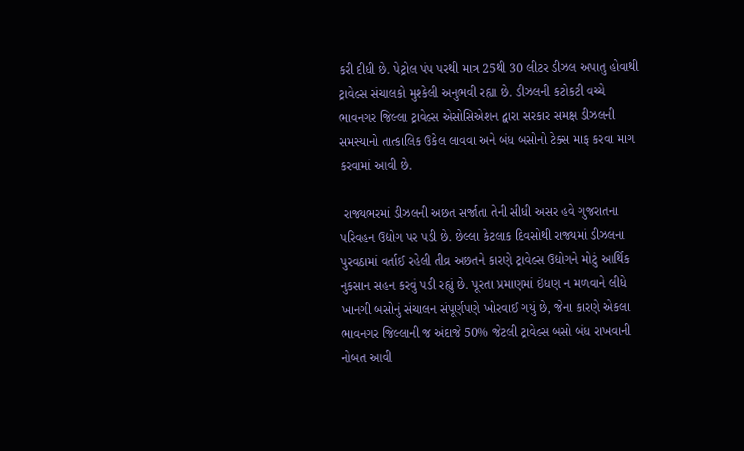કરી દીધી છે. પેટ્રોલ પંપ પરથી માત્ર 25થી 30 લીટર ડીઝલ અપાતુ હોવાથી ટ્રાવેલ્સ સંચાલકો મુશ્કેલી અનુભવી રહ્યા છે. ડીઝલની કટોકટી વચ્ચે ભાવનગર જિલ્લા ટ્રાવેલ્સ એસોસિએશન દ્વારા સરકાર સમક્ષ ડીઝલની સમસ્યાનો તાત્કાલિક ઉકેલ લાવવા અને બંધ બસોનો ટેક્સ માફ કરવા માગ કરવામાં આવી છે.

 રાજ્યભરમાં ડીઝલની અછત સર્જાતા તેની સીધી અસર હવે ગુજરાતના પરિવહન ઉદ્યોગ પર પડી છે. છેલ્લા કેટલાક દિવસોથી રાજ્યમાં ડીઝલના પુરવઠામાં વર્તાઈ રહેલી તીવ્ર અછતને કારણે ટ્રાવેલ્સ ઉદ્યોગને મોટું આર્થિક નુકસાન સહન કરવું પડી રહ્યું છે. પૂરતા પ્રમાણમાં ઇંધણ ન મળવાને લીધે ખાનગી બસોનું સંચાલન સંપૂર્ણપણે ખોરવાઈ ગયું છે, જેના કારણે એકલા ભાવનગર જિલ્લાની જ અંદાજે 50% જેટલી ટ્રાવેલ્સ બસો બંધ રાખવાની નોબત આવી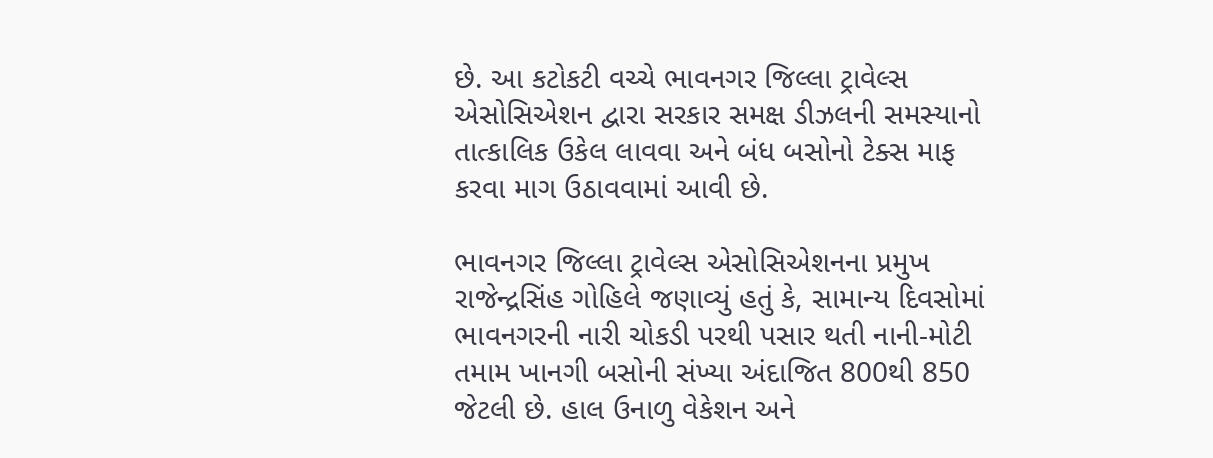છે. આ કટોકટી વચ્ચે ભાવનગર જિલ્લા ટ્રાવેલ્સ એસોસિએશન દ્વારા સરકાર સમક્ષ ડીઝલની સમસ્યાનો તાત્કાલિક ઉકેલ લાવવા અને બંધ બસોનો ટેક્સ માફ કરવા માગ ઉઠાવવામાં આવી છે.

ભાવનગર જિલ્લા ટ્રાવેલ્સ એસોસિએશનના પ્રમુખ રાજેન્દ્રસિંહ ગોહિલે જણાવ્યું હતું કે, સામાન્ય દિવસોમાં ભાવનગરની નારી ચોકડી પરથી પસાર થતી નાની-મોટી તમામ ખાનગી બસોની સંખ્યા અંદાજિત 800થી 850 જેટલી છે. હાલ ઉનાળુ વેકેશન અને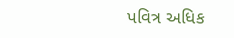પવિત્ર અધિક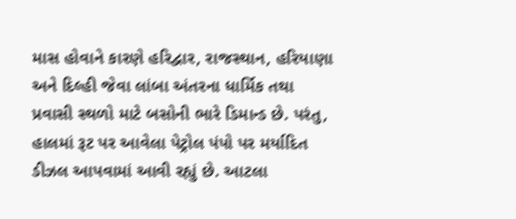માસ હોવાને કારણે હરિદ્વાર, રાજસ્થાન, હરિયાણા અને દિલ્હી જેવા લાંબા અંતરના ધાર્મિક તથા પ્રવાસી સ્થળો માટે બસોની ભારે ડિમાન્ડ છે. પરંતુ, હાલમાં રૂટ પર આવેલા પેટ્રોલ પંપો પર મર્યાદિત ડીઝલ આપવામાં આવી રહ્યું છે. આટલા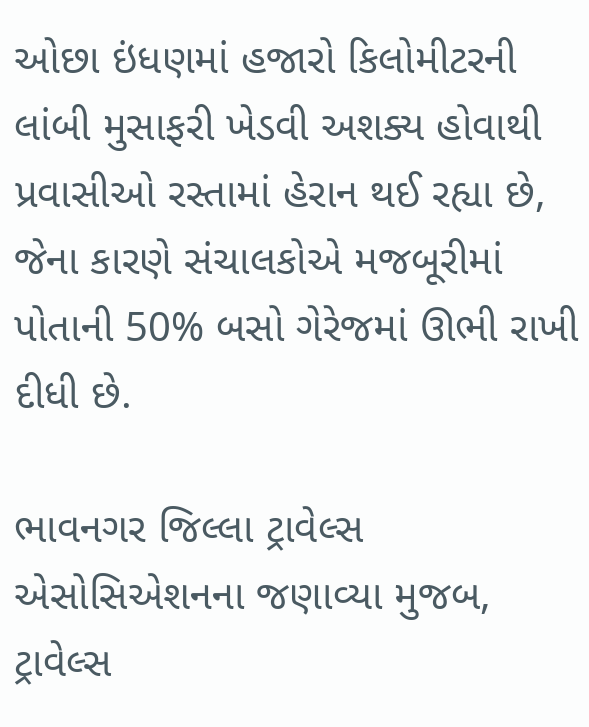ઓછા ઇંધણમાં હજારો કિલોમીટરની લાંબી મુસાફરી ખેડવી અશક્ય હોવાથી પ્રવાસીઓ રસ્તામાં હેરાન થઈ રહ્યા છે, જેના કારણે સંચાલકોએ મજબૂરીમાં પોતાની 50% બસો ગેરેજમાં ઊભી રાખી દીધી છે.

ભાવનગર જિલ્લા ટ્રાવેલ્સ એસોસિએશનના જણાવ્યા મુજબ, ટ્રાવેલ્સ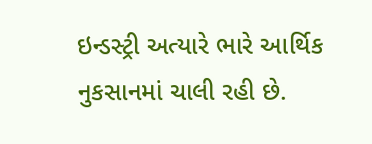ઇન્ડસ્ટ્રી અત્યારે ભારે આર્થિક નુકસાનમાં ચાલી રહી છે.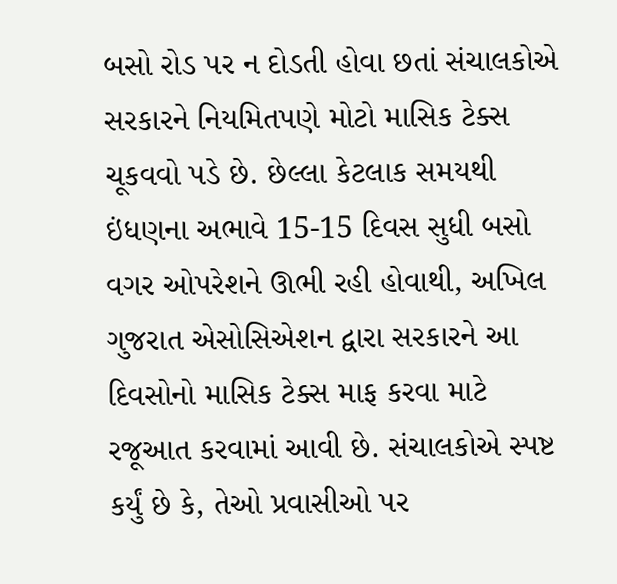બસો રોડ પર ન દોડતી હોવા છતાં સંચાલકોએ સરકારને નિયમિતપણે મોટો માસિક ટેક્સ ચૂકવવો પડે છે. છેલ્લા કેટલાક સમયથી ઇંધણના અભાવે 15-15 દિવસ સુધી બસો વગર ઓપરેશને ઊભી રહી હોવાથી, અખિલ ગુજરાત એસોસિએશન દ્વારા સરકારને આ દિવસોનો માસિક ટેક્સ માફ કરવા માટે રજૂઆત કરવામાં આવી છે. સંચાલકોએ સ્પષ્ટ કર્યું છે કે, તેઓ પ્રવાસીઓ પર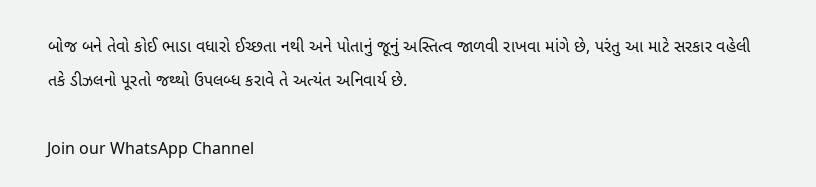બોજ બને તેવો કોઈ ભાડા વધારો ઈચ્છતા નથી અને પોતાનું જૂનું અસ્તિત્વ જાળવી રાખવા માંગે છે, પરંતુ આ માટે સરકાર વહેલી તકે ડીઝલનો પૂરતો જથ્થો ઉપલબ્ધ કરાવે તે અત્યંત અનિવાર્ય છે.

Join our WhatsApp Channel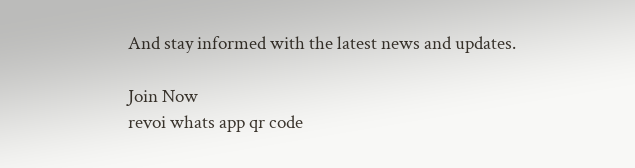And stay informed with the latest news and updates.

Join Now
revoi whats app qr code